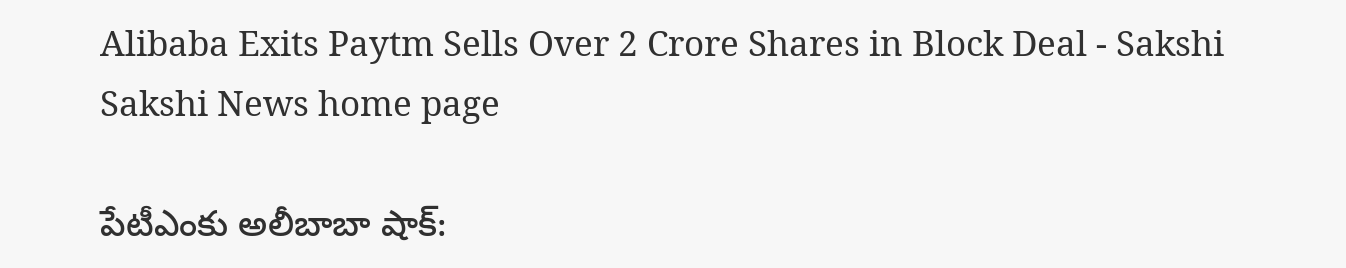Alibaba Exits Paytm Sells Over 2 Crore Shares in Block Deal - Sakshi
Sakshi News home page

పేటీఎంకు అలీబాబా షాక్‌: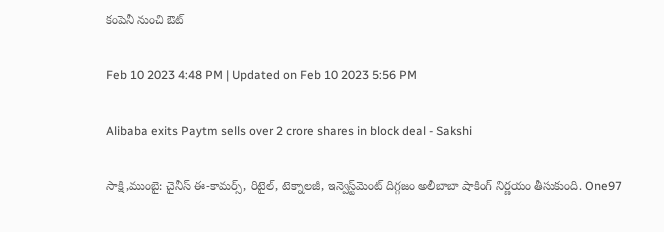కంపెనీ నుంచి ఔట్‌

Feb 10 2023 4:48 PM | Updated on Feb 10 2023 5:56 PM

Alibaba exits Paytm sells over 2 crore shares in block deal - Sakshi

సాక్షి,ముంబై: చైనీస్ ఈ-కామర్స్, రిటైల్, టెక్నాలజీ, ఇన్వెస్ట్‌మెంట్ దిగ్గజం అలీబాబా షాకింగ్‌ నిర్ణయం తీసుకుంది. One97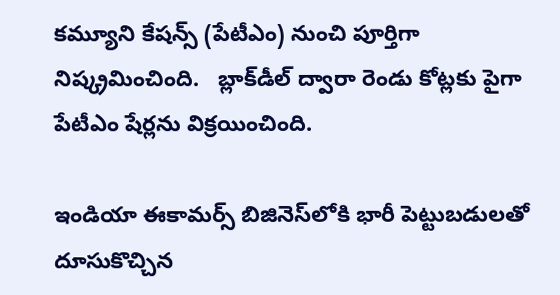కమ్యూని కేషన్స్ (పేటీఎం) నుంచి పూర్తిగా నిష్క్రమించింది.   బ్లాక్‌డీల్‌ ద్వారా రెండు కోట్లకు పైగా  పేటీఎం షేర్లను విక్రయించింది.

ఇండియా ఈకామర్స్‌ బిజినెస్‌లోకి భారీ పెట్టుబడులతో దూసుకొచ్చిన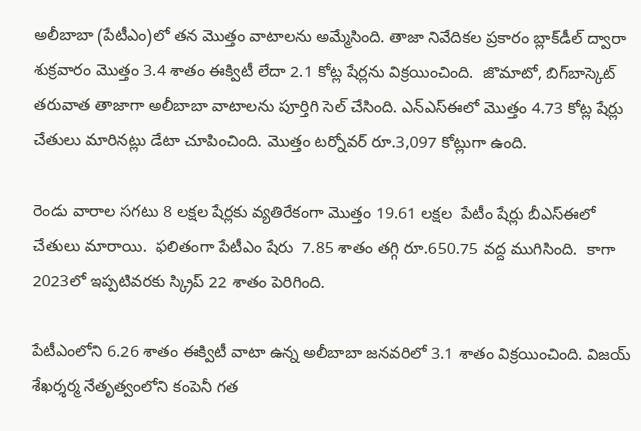అలీబాబా (పేటీఎం)లో తన మొత్తం వాటాలను అమ్మేసింది. తాజా నివేదికల ప్రకారం బ్లాక్‌డీల్‌ ద్వారా శుక్రవారం మొత్తం 3.4 శాతం ఈక్విటీ లేదా 2.1 కోట్ల షేర్లను విక్రయించింది.  జొమాటో, బిగ్‌బాస్కెట్‌ తరువాత తాజాగా అలీబాబా వాటాలను పూర్తిగి సెల్‌ చేసింది. ఎన్‌ఎస్‌ఈలో మొత్తం 4.73 కోట్ల షేర్లు చేతులు మారినట్లు డేటా చూపించింది. మొత్తం టర్నోవర్ రూ.3,097 కోట్లుగా ఉంది.

రెండు వారాల సగటు 8 లక్షల షేర్లకు వ్యతిరేకంగా మొత్తం 19.61 లక్షల  పేటీం షేర్లు బీఎస్‌ఈలో చేతులు మారాయి.  ఫలితంగా పేటీఎం షేరు  7.85 శాతం తగ్గి రూ.650.75 వద్ద ముగిసింది.  కాగా 2023లో ఇప్పటివరకు స్క్రిప్ 22 శాతం పెరిగింది.

పేటీఎంలోని 6.26 శాతం ఈక్విటీ వాటా ఉన్న అలీబాబా జనవరిలో 3.1 శాతం విక్రయించింది. విజయ్ శేఖర్శర్మ నేతృత్వంలోని కంపెనీ గత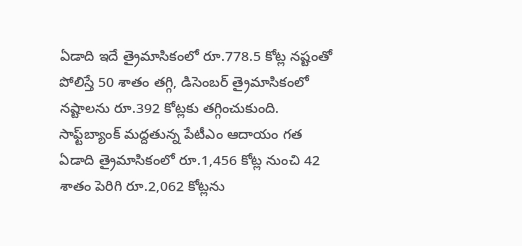ఏడాది ఇదే త్రైమాసికంలో రూ.778.5 కోట్ల నష్టంతో పోలిస్తే 50 శాతం తగ్గి, డిసెంబర్ త్రైమాసికంలో నష్టాలను రూ.392 కోట్లకు తగ్గించుకుంది. సాఫ్ట్‌బ్యాంక్ మద్దతున్న పేటీఎం ఆదాయం గత ఏడాది త్రైమాసికంలో రూ.1,456 కోట్ల నుంచి 42 శాతం పెరిగి రూ.2,062 కోట్లను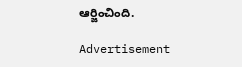ఆర్జించింది.

Advertisement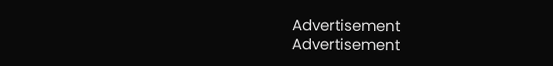Advertisement
Advertisement